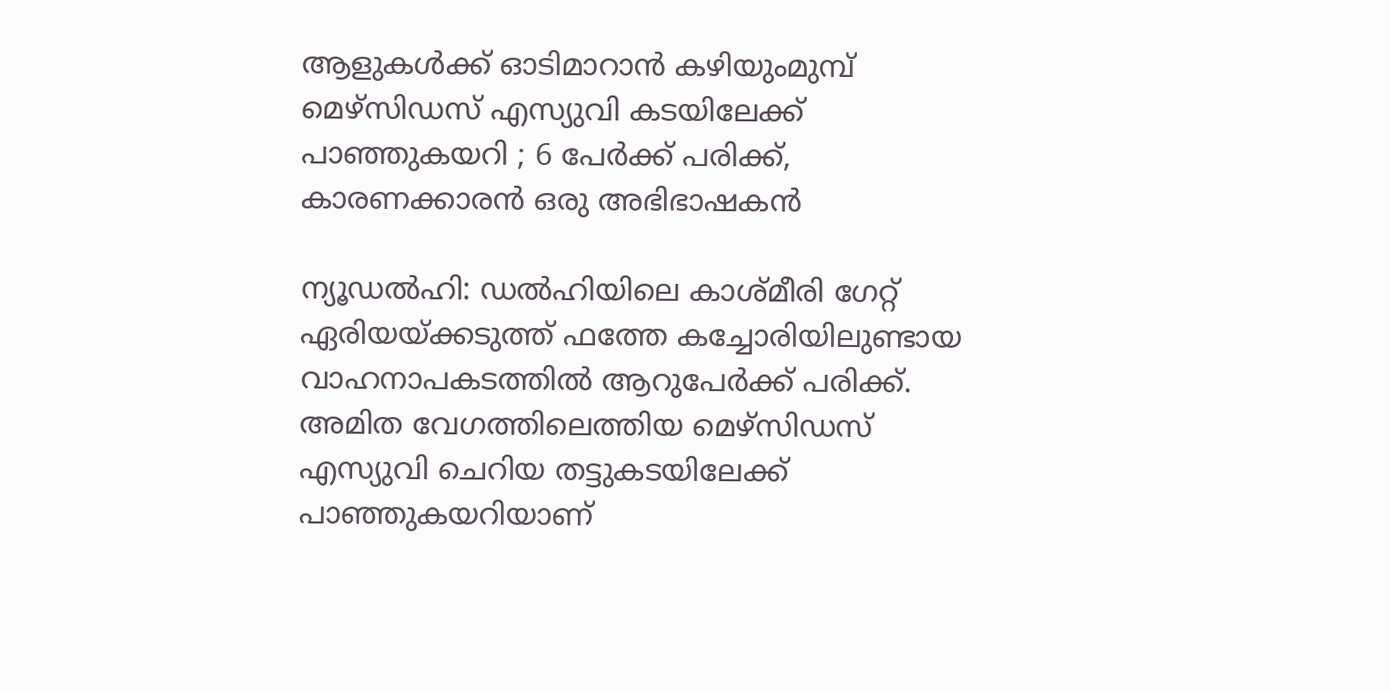ആളുകള്‍ക്ക് ഓടിമാറാന്‍ കഴിയുംമുമ്പ് മെഴ്സിഡസ് എസ്യുവി കടയിലേക്ക് പാഞ്ഞുകയറി ; 6 പേര്‍ക്ക് പരിക്ക്, കാരണക്കാരന്‍ ഒരു അഭിഭാഷകന്‍

ന്യൂഡല്‍ഹി: ഡല്‍ഹിയിലെ കാശ്മീരി ഗേറ്റ് ഏരിയയ്ക്കടുത്ത് ഫത്തേ കച്ചോരിയിലുണ്ടായ വാഹനാപകടത്തില്‍ ആറുപേര്‍ക്ക് പരിക്ക്. അമിത വേഗത്തിലെത്തിയ മെഴ്സിഡസ് എസ്യുവി ചെറിയ തട്ടുകടയിലേക്ക് പാഞ്ഞുകയറിയാണ്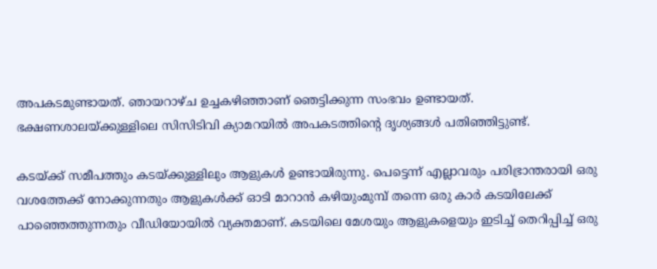അപകടമുണ്ടായത്. ഞായറാഴ്ച ഉച്ചകഴിഞ്ഞാണ് ഞെട്ടിക്കുന്ന സംഭവം ഉണ്ടായത്. ഭക്ഷണശാലയ്ക്കുള്ളിലെ സിസിടിവി ക്യാമറയില്‍ അപകടത്തിന്റെ ദൃശ്യങ്ങള്‍ പതിഞ്ഞിട്ടുണ്ട്.

കടയ്ക്ക് സമീപത്തും കടയ്ക്കുള്ളിലും ആളുകള്‍ ഉണ്ടായിരുന്നു. പെട്ടെന്ന് എല്ലാവരും പരിഭ്രാന്തരായി ഒരു വശത്തേക്ക് നോക്കുന്നതും ആളുകള്‍ക്ക് ഓടി മാറാന്‍ കഴിയുംമുമ്പ് തന്നെ ഒരു കാര്‍ കടയിലേക്ക് പാഞ്ഞെത്തുന്നതും വീഡിയോയില്‍ വ്യക്തമാണ്. കടയിലെ മേശയും ആളുകളെയും ഇടിച്ച് തെറിപ്പിച്ച് ഒരു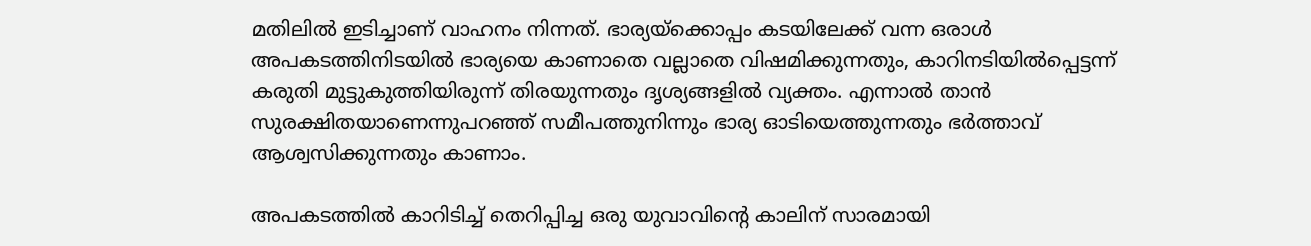മതിലില്‍ ഇടിച്ചാണ് വാഹനം നിന്നത്. ഭാര്യയ്‌ക്കൊപ്പം കടയിലേക്ക് വന്ന ഒരാള്‍ അപകടത്തിനിടയില്‍ ഭാര്യയെ കാണാതെ വല്ലാതെ വിഷമിക്കുന്നതും, കാറിനടിയില്‍പ്പെട്ടന്ന് കരുതി മുട്ടുകുത്തിയിരുന്ന് തിരയുന്നതും ദൃശ്യങ്ങളില്‍ വ്യക്തം. എന്നാല്‍ താന്‍ സുരക്ഷിതയാണെന്നുപറഞ്ഞ് സമീപത്തുനിന്നും ഭാര്യ ഓടിയെത്തുന്നതും ഭര്‍ത്താവ് ആശ്വസിക്കുന്നതും കാണാം.

അപകടത്തില്‍ കാറിടിച്ച് തെറിപ്പിച്ച ഒരു യുവാവിന്റെ കാലിന് സാരമായി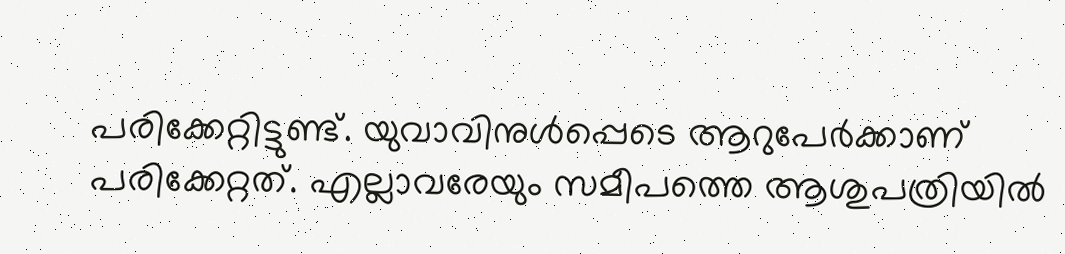പരിക്കേറ്റിട്ടുണ്ട്. യുവാവിനുള്‍പ്പെടെ ആറുപേര്‍ക്കാണ് പരിക്കേറ്റത്. എല്ലാവരേയും സമീപത്തെ ആശുപത്രിയില്‍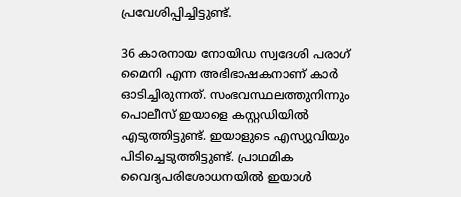പ്രവേശിപ്പിച്ചിട്ടുണ്ട്.

36 കാരനായ നോയിഡ സ്വദേശി പരാഗ് മൈനി എന്ന അഭിഭാഷകനാണ് കാര്‍ ഓടിച്ചിരുന്നത്. സംഭവസ്ഥലത്തുനിന്നും പൊലീസ് ഇയാളെ കസ്റ്റഡിയില്‍ എടുത്തിട്ടുണ്ട്. ഇയാളുടെ എസ്യുവിയും പിടിച്ചെടുത്തിട്ടുണ്ട്. പ്രാഥമിക വൈദ്യപരിശോധനയില്‍ ഇയാള്‍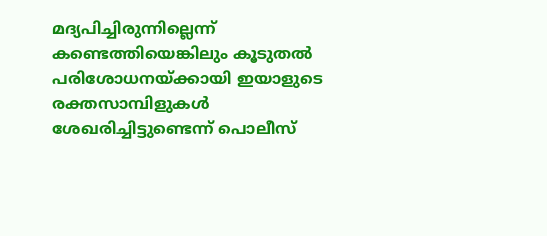മദ്യപിച്ചിരുന്നില്ലെന്ന് കണ്ടെത്തിയെങ്കിലും കൂടുതല്‍ പരിശോധനയ്ക്കായി ഇയാളുടെ രക്തസാമ്പിളുകള്‍ ശേഖരിച്ചിട്ടുണ്ടെന്ന് പൊലീസ്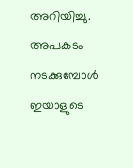അറിയിച്ചു. അപകടം നടക്കുമ്പോള്‍ ഇയാളുടെ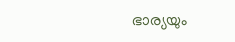ഭാര്യയും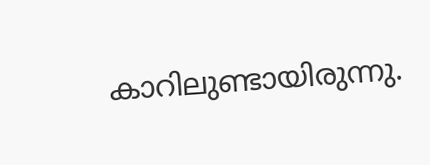കാറിലുണ്ടായിരുന്നു.